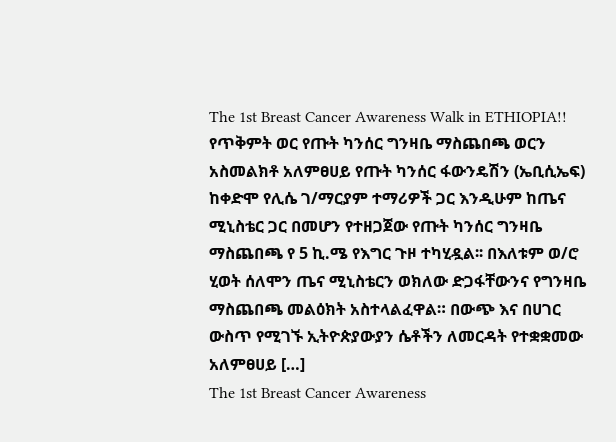The 1st Breast Cancer Awareness Walk in ETHIOPIA!!
የጥቅምት ወር የጡት ካንሰር ግንዛቤ ማስጨበጫ ወርን አስመልክቶ አለምፀሀይ የጡት ካንሰር ፋውንዴሽን (ኤቢሲኤፍ) ከቀድሞ የሊሴ ገ/ማርያም ተማሪዎች ጋር እንዲሁም ከጤና ሚኒስቴር ጋር በመሆን የተዘጋጀው የጡት ካንሰር ግንዛቤ ማስጨበጫ የ 5 ኪ.ሜ የእግር ጉዞ ተካሂዷል፡፡ በእለቱም ወ/ሮ ሂወት ሰለሞን ጤና ሚኒስቴርን ወክለው ድጋፋቸውንና የግንዛቤ ማስጨበጫ መልዕክት አስተላልፈዋል። በውጭ እና በሀገር ውስጥ የሚገኙ ኢትዮጵያውያን ሴቶችን ለመርዳት የተቋቋመው አለምፀሀይ […]
The 1st Breast Cancer Awareness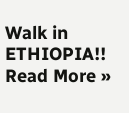Walk in ETHIOPIA!! Read More »